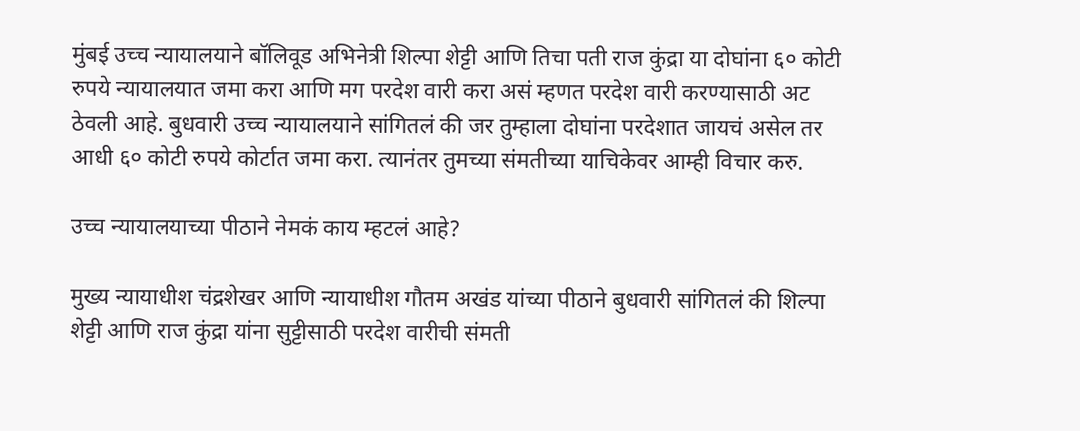मुंबई उच्च न्यायालयाने बॉलिवूड अभिनेत्री शिल्पा शेट्टी आणि तिचा पती राज कुंद्रा या दोघांना ६० कोटी रुपये न्यायालयात जमा करा आणि मग परदेश वारी करा असं म्हणत परदेश वारी करण्यासाठी अट ठेवली आहे. बुधवारी उच्च न्यायालयाने सांगितलं की जर तुम्हाला दोघांना परदेशात जायचं असेल तर आधी ६० कोटी रुपये कोर्टात जमा करा. त्यानंतर तुमच्या संमतीच्या याचिकेवर आम्ही विचार करु.

उच्च न्यायालयाच्या पीठाने नेमकं काय म्हटलं आहे?

मुख्य न्यायाधीश चंद्रशेखर आणि न्यायाधीश गौतम अखंड यांच्या पीठाने बुधवारी सांगितलं की शिल्पा शेट्टी आणि राज कुंद्रा यांना सुट्टीसाठी परदेश वारीची संमती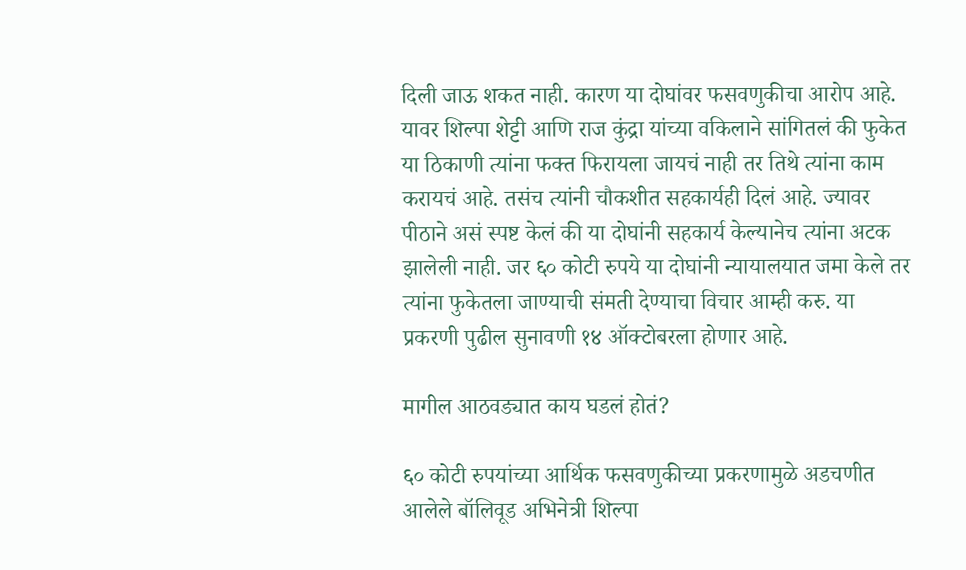दिली जाऊ शकत नाही. कारण या दोघांवर फसवणुकीचा आरोप आहे. यावर शिल्पा शेट्टी आणि राज कुंद्रा यांच्या वकिलाने सांगितलं की फुकेत या ठिकाणी त्यांना फक्त फिरायला जायचं नाही तर तिथे त्यांना काम करायचं आहे. तसंच त्यांनी चौकशीत सहकार्यही दिलं आहे. ज्यावर पीठाने असं स्पष्ट केलं की या दोघांनी सहकार्य केल्यानेच त्यांना अटक झालेली नाही. जर ६० कोटी रुपये या दोघांनी न्यायालयात जमा केले तर त्यांना फुकेतला जाण्याची संमती देण्याचा विचार आम्ही करु. या प्रकरणी पुढील सुनावणी १४ ऑक्टोबरला होणार आहे.

मागील आठवड्यात काय घडलं होतं?

६० कोटी रुपयांच्या आर्थिक फसवणुकीच्या प्रकरणामुळे अडचणीत आलेले बॉलिवूड अभिनेत्री शिल्पा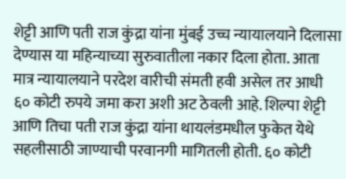शेट्टी आणि पती राज कुंद्रा यांना मुंबई उच्च न्यायालयाने दिलासा देण्यास या महिन्याच्या सुरुवातीला नकार दिला होता. आता मात्र न्यायालयाने परदेश वारीची संमती हवी असेल तर आधी ६० कोटी रुपये जमा करा अशी अट ठेवली आहे. शिल्पा शेट्टी आणि तिचा पती राज कुंद्रा यांना थायलंडमधील फुकेत येथे सहलीसाठी जाण्याची परवानगी मागितली होती. ६० कोटी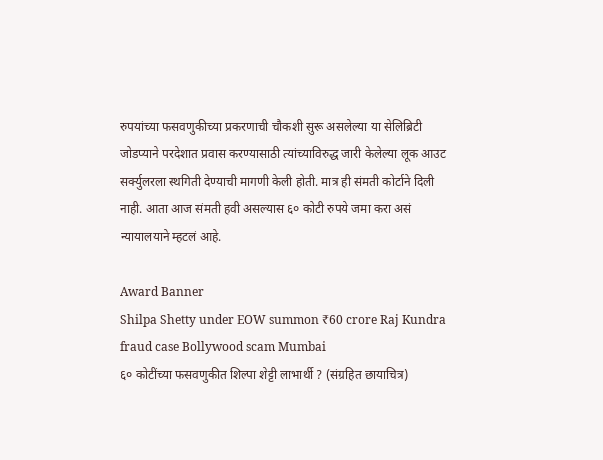रुपयांच्या फसवणुकीच्या प्रकरणाची चौकशी सुरू असलेल्या या सेलिब्रिटी जोडप्याने परदेशात प्रवास करण्यासाठी त्यांच्याविरुद्ध जारी केलेल्या लूक आउट सर्क्युलरला स्थगिती देण्याची मागणी केली होती. मात्र ही संमती कोर्टाने दिली नाही. आता आज संमती हवी असल्यास ६० कोटी रुपये जमा करा असं न्यायालयाने म्हटलं आहे.

Award Banner
Shilpa Shetty under EOW summon ₹60 crore Raj Kundra fraud case Bollywood scam Mumbai
६० कोटींच्या फसवणुकीत शिल्पा शेट्टी लाभार्थी ? (संग्रहित छायाचित्र)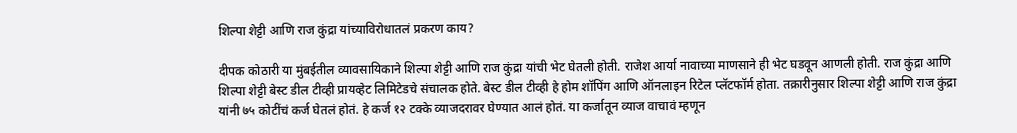शिल्पा शेट्टी आणि राज कुंद्रा यांच्याविरोधातलं प्रकरण काय?

दीपक कोठारी या मुंबईतील व्यावसायिकाने शिल्पा शेट्टी आणि राज कुंद्रा यांची भेट घेतली होती. राजेश आर्या नावाच्या माणसाने ही भेट घडवून आणली होती. राज कुंद्रा आणि शिल्पा शेट्टी बेस्ट डील टीव्ही प्रायव्हेट लिमिटेडचे संचालक होते. बेस्ट डील टीव्ही हे होम शॉपिंग आणि ऑनलाइन रिटेल प्लॅटफॉर्म होता. तक्रारीनुसार शिल्पा शेट्टी आणि राज कुंद्रा यांनी ७५ कोटींचं कर्ज घेतलं होतं. हे कर्ज १२ टक्के व्याजदरावर घेण्यात आलं होतं. या कर्जातून व्याज वाचावं म्हणून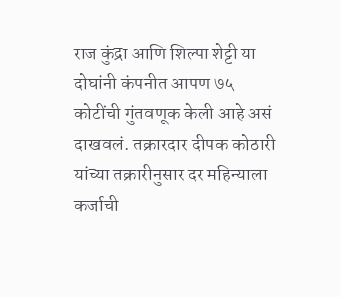राज कुंद्रा आणि शिल्पा शेट्टी या दोघांनी कंपनीत आपण ७५ कोटींची गुंतवणूक केली आहे असं दाखवलं. तक्रारदार दीपक कोठारी यांच्या तक्रारीनुसार दर महिन्याला कर्जाची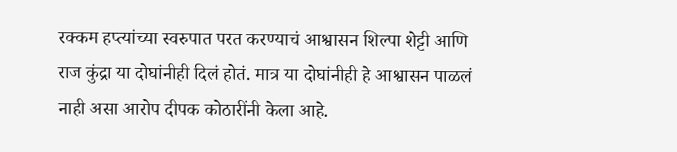रक्कम हप्त्यांच्या स्वरुपात परत करण्याचं आश्वासन शिल्पा शेट्टी आणि राज कुंद्रा या दोघांनीही दिलं होतं. मात्र या दोघांनीही हे आश्वासन पाळलं नाही असा आरोप दीपक कोठारींनी केला आहे.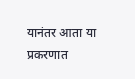यानंतर आता या प्रकरणात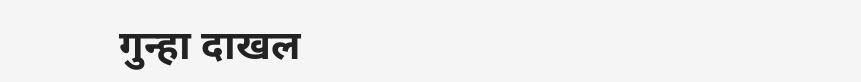गुन्हा दाखल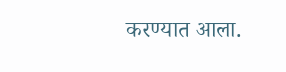करण्यात आला.